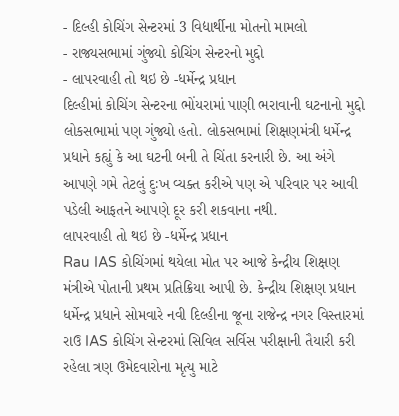- દિલ્હી કોચિંગ સેન્ટરમાં 3 વિદ્યાર્થીના મોતનો મામલો
- રાજ્યસભામાં ગુંજ્યો કોચિંગ સેન્ટરનો મુદ્દો
- લાપરવાહી તો થઇ છે -ધર્મેન્દ્ર પ્રધાન
દિલ્હીમાં કોચિંગ સેન્ટરના ભોંયરામાં પાણી ભરાવાની ઘટનાનો મુદ્દો લોકસભામાં પણ ગુંજ્યો હતો. લોકસભામાં શિક્ષણમંત્રી ધર્મેન્દ્ર પ્રધાને કહ્યું કે આ ઘટની બની તે ચિંતા કરનારી છે. આ અંગે આપણે ગમે તેટલું દુઃખ વ્યક્ત કરીએ પણ એ પરિવાર પર આવી પડેલી આફતને આપણે દૂર કરી શકવાના નથી.
લાપરવાહી તો થઇ છે -ધર્મેન્દ્ર પ્રધાન
Rau IAS કોચિંગમાં થયેલા મોત પર આજે કેન્દ્રીય શિક્ષણ મંત્રીએ પોતાની પ્રથમ પ્રતિક્રિયા આપી છે. કેન્દ્રીય શિક્ષણ પ્રધાન ધર્મેન્દ્ર પ્રધાને સોમવારે નવી દિલ્હીના જૂના રાજેન્દ્ર નગર વિસ્તારમાં રાઉ IAS કોચિંગ સેન્ટરમાં સિવિલ સર્વિસ પરીક્ષાની તૈયારી કરી રહેલા ત્રણ ઉમેદવારોના મૃત્યુ માટે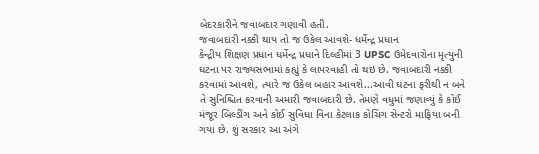બેદરકારીને જવાબદાર ગણાવી હતી.
જવાબદારી નક્કી થાય તો જ ઉકેલ આવશે- ધર્મેન્દ્ર પ્રધાન
કેન્દ્રીય શિક્ષણ પ્રધાન ધર્મેન્દ્ર પ્રધાને દિલ્હીમાં 3 UPSC ઉમેદવારોના મૃત્યુની ઘટના પર રાજ્યસભામાં કહ્યું કે લાપરવાહી તો થઇ છે. જવાબદારી નક્કી કરવામાં આવશે, ત્યારે જ ઉકેલ બહાર આવશે...આવી ઘટના ફરીથી ન બને તે સુનિશ્ચિત કરવાની અમારી જવાબદારી છે. તેમણે વધુમાં જણાવ્યું કે કોઈ મંજૂર બિલ્ડીંગ અને કોઈ સુવિધા વિના કેટલાક કોચિંગ સેન્ટરો માફિયા બની ગયા છે. શું સરકાર આ અંગે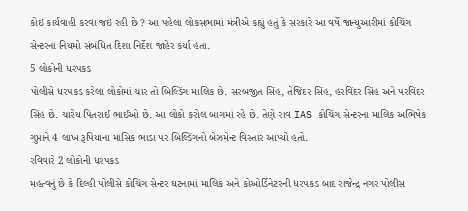કોઇ કાર્યવાહી કરવા જઇ રહી છે ? આ પહેલા લોકસભામાં મંત્રીએ કહ્યું હતું કે સરકારે આ વર્ષે જાન્યુઆરીમાં કોચિંગ સેન્ટરના નિયમો સંબંધિત દિશા નિર્દેશ જાહેર કર્યા હતા.
5 લોકોની ધરપકડ
પોલીસે ધરપકડ કરેલા લોકોમાં ચાર તો બિલ્ડિંગ માલિક છે. સરબજીત સિંહ, તેજિંદર સિંહ, હરવિંદર સિંહ અને પરવિંદર સિંહ છે. ચારેય પિતરાઈ ભાઈઓ છે. આ લોકો કરોલ બાગમાં રહે છે. તેણે રાવ IAS કોચિંગ સેન્ટરના માલિક અભિષેક ગુપ્તાને 4 લાખ રૂપિયાના માસિક ભાડા પર બિલ્ડિંગનો બેઝમેન્ટ વિસ્તાર આપ્યો હતો.
રવિવારે 2 લોકોની ધરપકડ
મહત્વનું છે કે દિલ્હી પોલીસે કોચિંગ સેન્ટર ઘટનામાં માલિક અને કોઓર્ડિનેટરની ધરપકડ બાદ રાજેન્દ્ર નગર પોલીસ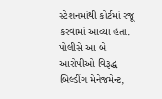સ્ટેશનમાંથી કોર્ટમાં રજૂ કરવામાં આવ્યા હતા. પોલીસે આ બે આરોપીઓ વિરૂદ્ધ બિલ્ડીંગ મેનેજમેન્ટ,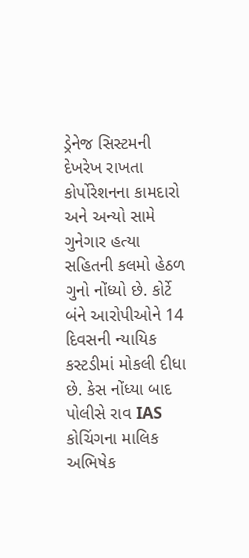ડ્રેનેજ સિસ્ટમની દેખરેખ રાખતા કોર્પોરેશનના કામદારો અને અન્યો સામે ગુનેગાર હત્યા સહિતની કલમો હેઠળ ગુનો નોંધ્યો છે. કોર્ટે બંને આરોપીઓને 14 દિવસની ન્યાયિક કસ્ટડીમાં મોકલી દીધા છે. કેસ નોંધ્યા બાદ પોલીસે રાવ IAS કોચિંગના માલિક અભિષેક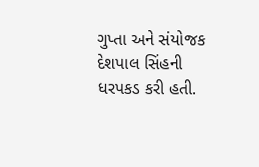ગુપ્તા અને સંયોજક દેશપાલ સિંહની ધરપકડ કરી હતી.